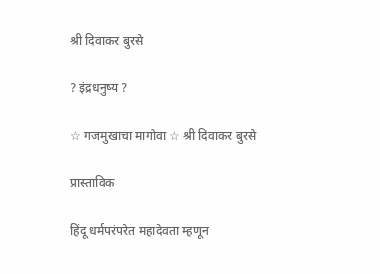श्री दिवाकर बुरसे

? इंद्रधनुष्य ?

☆ गजमुखाचा मागोवा ☆ श्री दिवाकर बुरसे

प्रास्ताविक

हिंदू धर्मपरंपरेत महादेवता म्हणून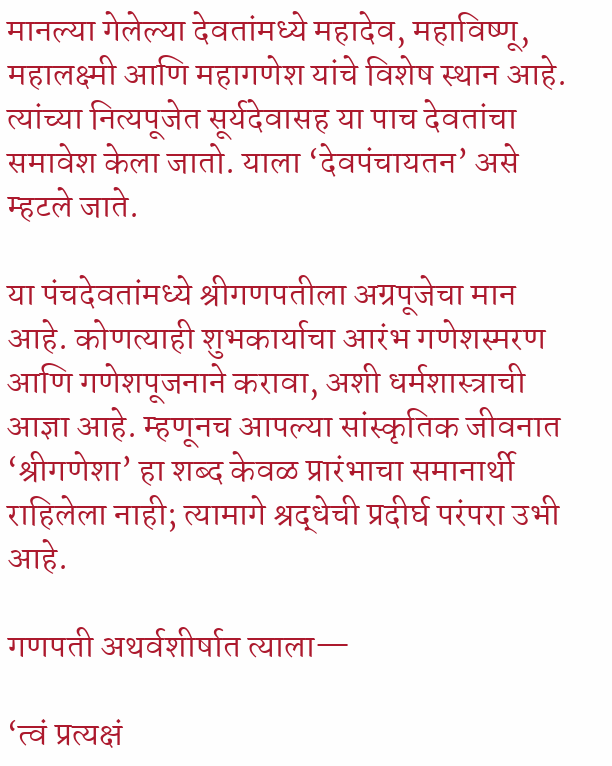मानल्या गेलेल्या देवतांमध्ये महादेव, महाविष्णू, महालक्ष्मी आणि महागणेश यांचे विशेष स्थान आहे. त्यांच्या नित्यपूजेत सूर्यदेवासह या पाच देवतांचा समावेश केला जातो. याला ‘देवपंचायतन’ असे म्हटले जाते.

या पंचदेवतांमध्ये श्रीगणपतीला अग्रपूजेचा मान आहे. कोणत्याही शुभकार्याचा आरंभ गणेशस्मरण आणि गणेशपूजनाने करावा, अशी धर्मशास्त्राची आज्ञा आहे. म्हणूनच आपल्या सांस्कृतिक जीवनात ‘श्रीगणेशा’ हा शब्द केवळ प्रारंभाचा समानार्थी राहिलेला नाही; त्यामागे श्रद्धेची प्रदीर्घ परंपरा उभी आहे.

गणपती अथर्वशीर्षात त्याला—

‘त्वं प्रत्यक्षं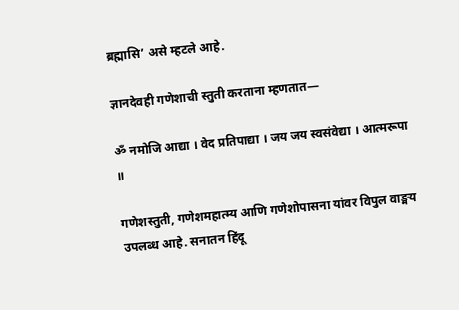ब्रह्मासि’ असे म्हटले आहे.

ज्ञानदेवही गणेशाची स्तुती करताना म्हणतात—

ॐ नमोजि आद्या । वेद प्रतिपाद्या । जय जय स्वसंवेद्या । आत्मरूपा ॥

गणेशस्तुती, गणेशमहात्म्य आणि गणेशोपासना यांवर विपुल वाङ्मय उपलब्ध आहे. सनातन हिंदू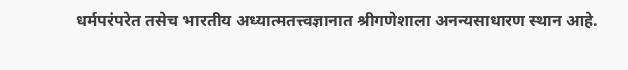धर्मपरंपरेत तसेच भारतीय अध्यात्मतत्त्वज्ञानात श्रीगणेशाला अनन्यसाधारण स्थान आहे.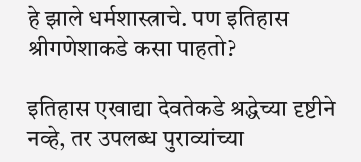हे झाले धर्मशास्त्राचे. पण इतिहास श्रीगणेशाकडे कसा पाहतो?

इतिहास एखाद्या देवतेकडे श्रद्धेच्या दृष्टीने नव्हे, तर उपलब्ध पुराव्यांच्या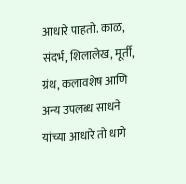आधारे पाहतो. काळ, संदर्भ, शिलालेख, मूर्ती, ग्रंथ, कलावशेष आणि अन्य उपलब्ध साधने यांच्या आधारे तो धागे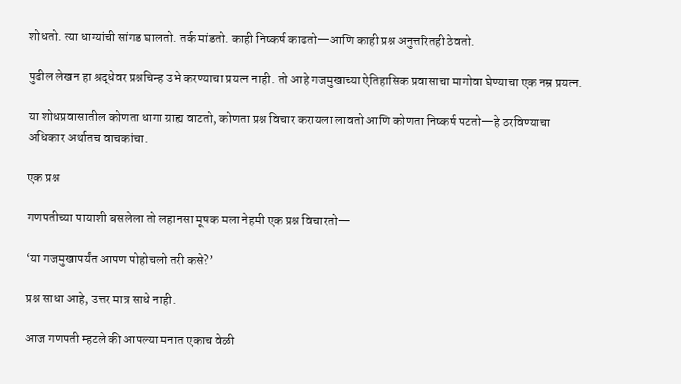शोधतो. त्या धाग्यांची सांगड घालतो. तर्क मांडतो. काही निष्कर्ष काढतो—आणि काही प्रश्न अनुत्तरितही ठेवतो.

पुढील लेखन हा श्रद्धेवर प्रश्नचिन्ह उभे करण्याचा प्रयत्न नाही. तो आहे गजमुखाच्या ऐतिहासिक प्रवासाचा मागोवा घेण्याचा एक नम्र प्रयत्न.

या शोधप्रवासातील कोणता धागा ग्राह्य वाटतो, कोणता प्रश्न विचार करायला लावतो आणि कोणता निष्कर्ष पटतो—हे ठरविण्याचा अधिकार अर्थातच वाचकांचा.

एक प्रश्न

गणपतीच्या पायाशी बसलेला तो लहानसा मूषक मला नेहमी एक प्रश्न विचारतो—

‘या गजमुखापर्यंत आपण पोहोचलो तरी कसे?’

प्रश्न साधा आहे, उत्तर मात्र साधे नाही.

आज गणपती म्हटले की आपल्या मनात एकाच वेळी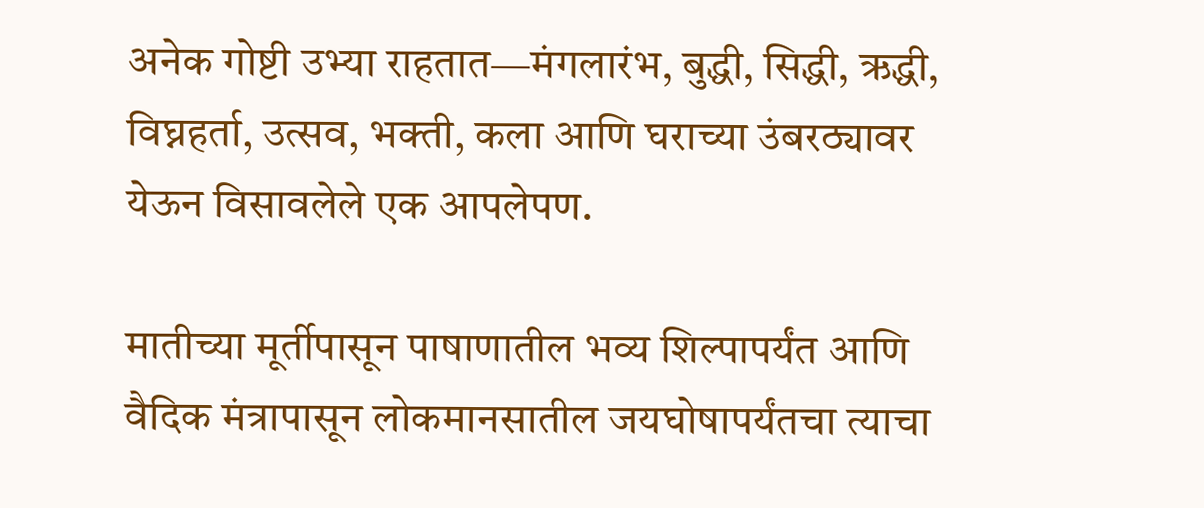अनेक गोष्टी उभ्या राहतात—मंगलारंभ, बुद्धी, सिद्धी, ऋद्धी, विघ्नहर्ता, उत्सव, भक्ती, कला आणि घराच्या उंबरठ्यावर येऊन विसावलेले एक आपलेपण.

मातीच्या मूर्तीपासून पाषाणातील भव्य शिल्पापर्यंत आणि वैदिक मंत्रापासून लोकमानसातील जयघोषापर्यंतचा त्याचा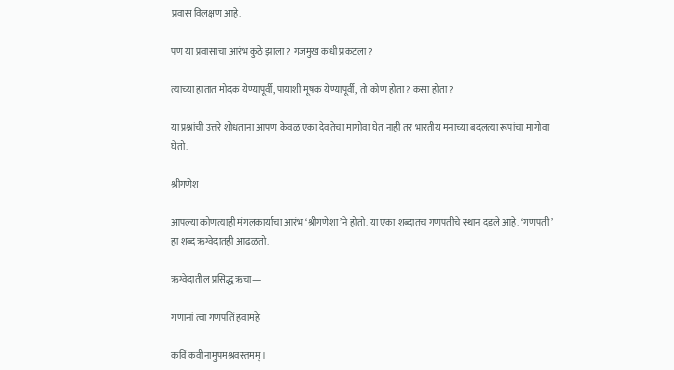प्रवास विलक्षण आहे.

पण या प्रवासाचा आरंभ कुठे झाला? गजमुख कधी प्रकटला?

त्याच्या हातात मोदक येण्यापूर्वी, पायाशी मूषक येण्यापूर्वी, तो कोण होता? कसा होता?

या प्रश्नांची उत्तरे शोधताना आपण केवळ एका देवतेचा मागोवा घेत नाही तर भारतीय मनाच्या बदलत्या रूपांचा मागोवा घेतो.

श्रीगणेश

आपल्या कोणत्याही मंगलकार्याचा आरंभ ‘श्रीगणेशा’ने होतो. या एका शब्दातच गणपतीचे स्थान दडले आहे. ‘गणपती’ हा शब्द ऋग्वेदातही आढळतो.

ऋग्वेदातील प्रसिद्ध ऋचा—

गणानां त्वा गणपतिं हवामहे

कविं कवीनामुपमश्रवस्तमम् ।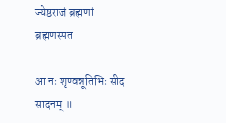ज्येष्ठराजं ब्रह्मणां ब्रह्मणस्पत

आ नः शृण्वन्नूतिभिः सीद सादनम् ॥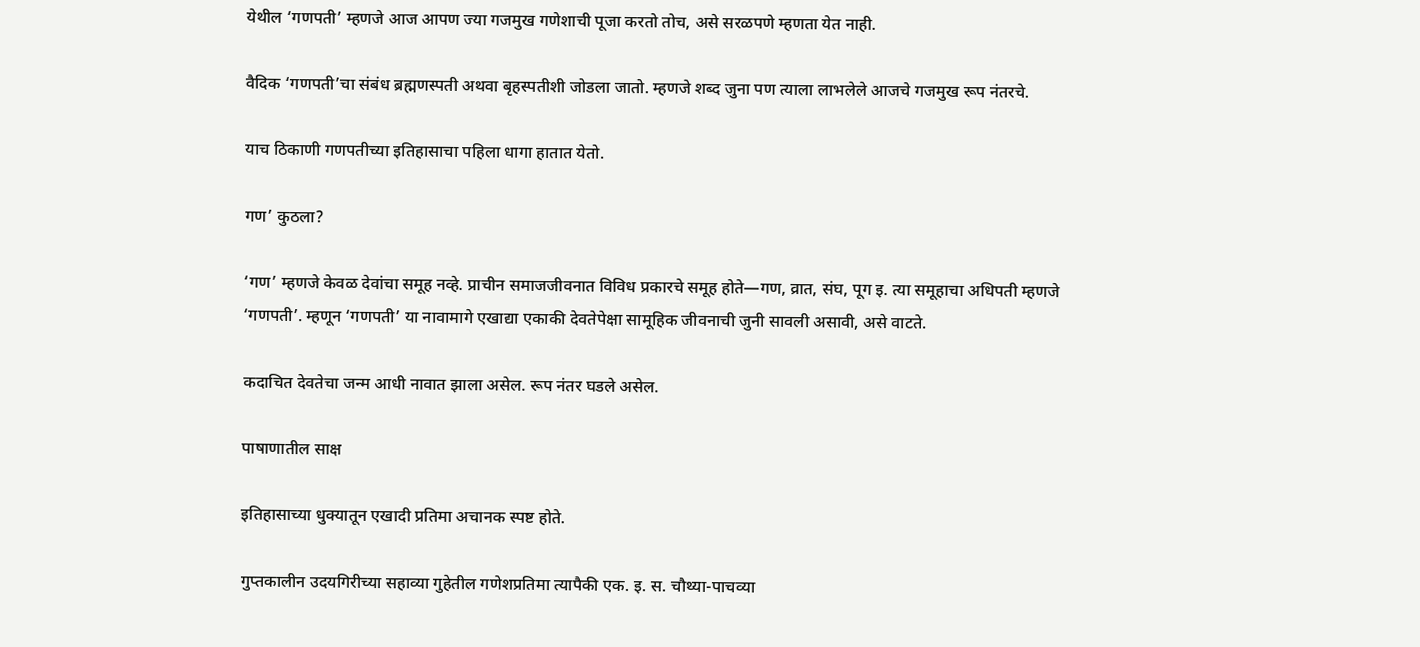येथील ‘गणपती’ म्हणजे आज आपण ज्या गजमुख गणेशाची पूजा करतो तोच, असे सरळपणे म्हणता येत नाही.

वैदिक ‘गणपती’चा संबंध ब्रह्मणस्पती अथवा बृहस्पतीशी जोडला जातो. म्हणजे शब्द जुना पण त्याला लाभलेले आजचे गजमुख रूप नंतरचे.

याच ठिकाणी गणपतीच्या इतिहासाचा पहिला धागा हातात येतो.

गण’ कुठला?

‘गण’ म्हणजे केवळ देवांचा समूह नव्हे. प्राचीन समाजजीवनात विविध प्रकारचे समूह होते—गण, व्रात, संघ, पूग इ. त्या समूहाचा अधिपती म्हणजे ‘गणपती’. म्हणून ‘गणपती’ या नावामागे एखाद्या एकाकी देवतेपेक्षा सामूहिक जीवनाची जुनी सावली असावी, असे वाटते.

कदाचित देवतेचा जन्म आधी नावात झाला असेल. रूप नंतर घडले असेल.

पाषाणातील साक्ष

इतिहासाच्या धुक्यातून एखादी प्रतिमा अचानक स्पष्ट होते.

गुप्तकालीन उदयगिरीच्या सहाव्या गुहेतील गणेशप्रतिमा त्यापैकी एक. इ. स. चौथ्या-पाचव्या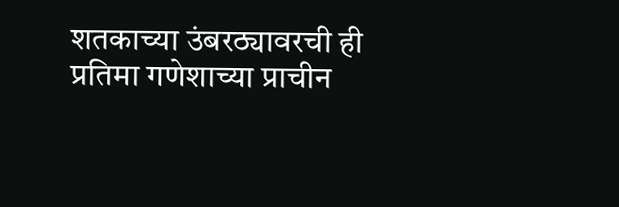शतकाच्या उंबरठ्यावरची ही प्रतिमा गणेशाच्या प्राचीन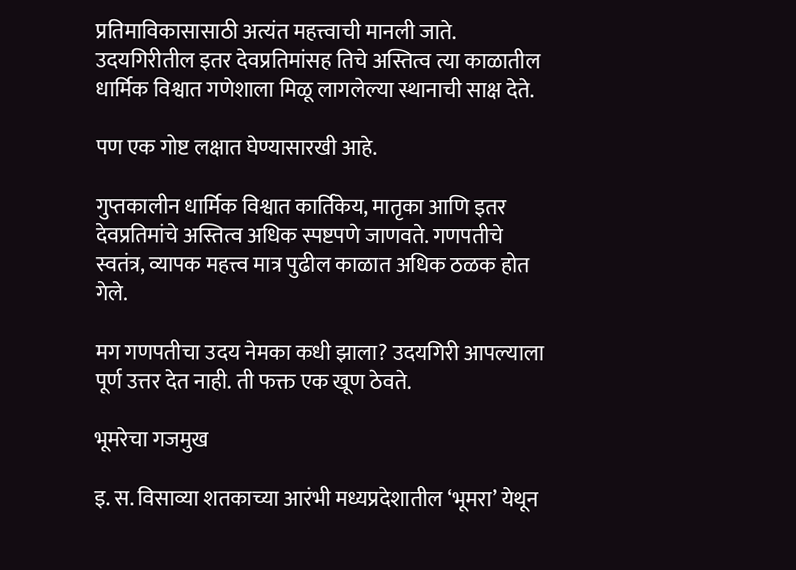प्रतिमाविकासासाठी अत्यंत महत्त्वाची मानली जाते. उदयगिरीतील इतर देवप्रतिमांसह तिचे अस्तित्व त्या काळातील धार्मिक विश्वात गणेशाला मिळू लागलेल्या स्थानाची साक्ष देते.

पण एक गोष्ट लक्षात घेण्यासारखी आहे.

गुप्तकालीन धार्मिक विश्वात कार्तिकेय, मातृका आणि इतर देवप्रतिमांचे अस्तित्व अधिक स्पष्टपणे जाणवते. गणपतीचे स्वतंत्र, व्यापक महत्त्व मात्र पुढील काळात अधिक ठळक होत गेले.

मग गणपतीचा उदय नेमका कधी झाला? उदयगिरी आपल्याला पूर्ण उत्तर देत नाही. ती फक्त एक खूण ठेवते.

भूमरेचा गजमुख

इ. स. विसाव्या शतकाच्या आरंभी मध्यप्रदेशातील ‘भूमरा’ येथून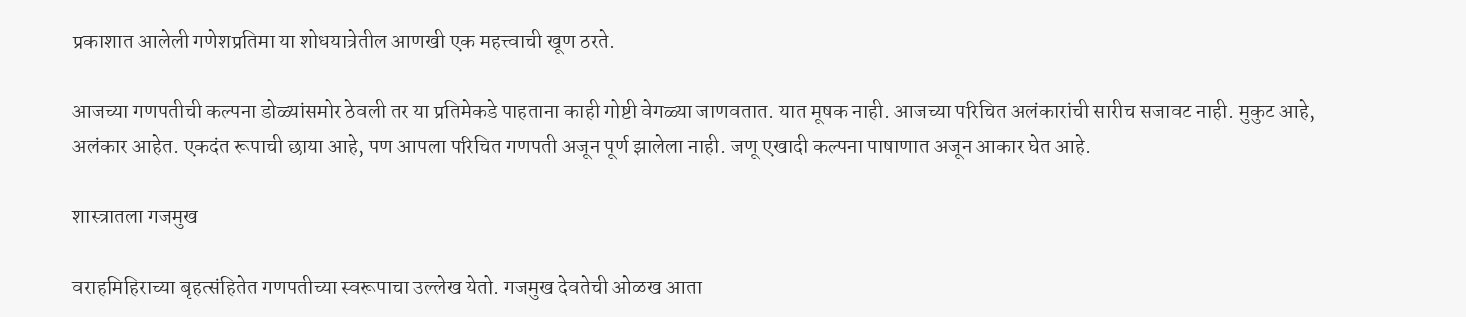प्रकाशात आलेली गणेशप्रतिमा या शोधयात्रेतील आणखी एक महत्त्वाची खूण ठरते.

आजच्या गणपतीची कल्पना डोळ्यांसमोर ठेवली तर या प्रतिमेकडे पाहताना काही गोष्टी वेगळ्या जाणवतात. यात मूषक नाही. आजच्या परिचित अलंकारांची सारीच सजावट नाही. मुकुट आहे, अलंकार आहेत. एकदंत रूपाची छाया आहे, पण आपला परिचित गणपती अजून पूर्ण झालेला नाही. जणू एखादी कल्पना पाषाणात अजून आकार घेत आहे.

शास्त्रातला गजमुख

वराहमिहिराच्या बृहत्संहितेत गणपतीच्या स्वरूपाचा उल्लेख येतो. गजमुख देवतेची ओळख आता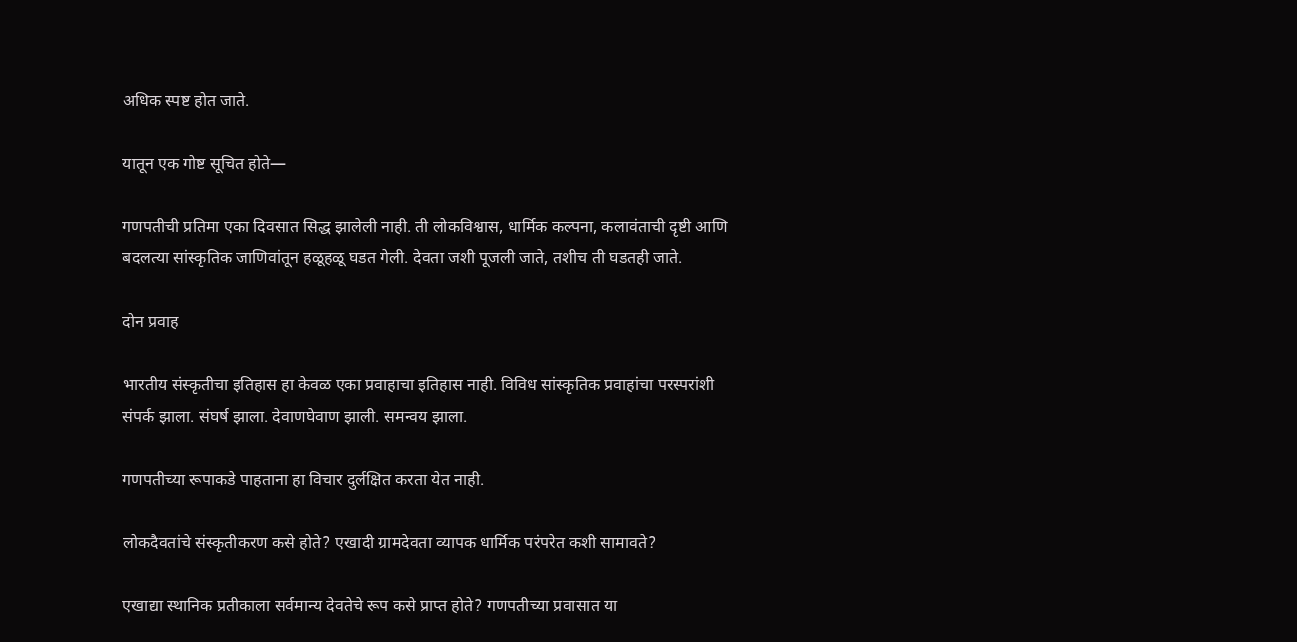अधिक स्पष्ट होत जाते.

यातून एक गोष्ट सूचित होते—

गणपतीची प्रतिमा एका दिवसात सिद्ध झालेली नाही. ती लोकविश्वास, धार्मिक कल्पना, कलावंताची दृष्टी आणि बदलत्या सांस्कृतिक जाणिवांतून हळूहळू घडत गेली. देवता जशी पूजली जाते, तशीच ती घडतही जाते.

दोन प्रवाह

भारतीय संस्कृतीचा इतिहास हा केवळ एका प्रवाहाचा इतिहास नाही. विविध सांस्कृतिक प्रवाहांचा परस्परांशी संपर्क झाला. संघर्ष झाला. देवाणघेवाण झाली. समन्वय झाला.

गणपतीच्या रूपाकडे पाहताना हा विचार दुर्लक्षित करता येत नाही.

लोकदैवतांचे संस्कृतीकरण कसे होते? एखादी ग्रामदेवता व्यापक धार्मिक परंपरेत कशी सामावते?

एखाद्या स्थानिक प्रतीकाला सर्वमान्य देवतेचे रूप कसे प्राप्त होते? गणपतीच्या प्रवासात या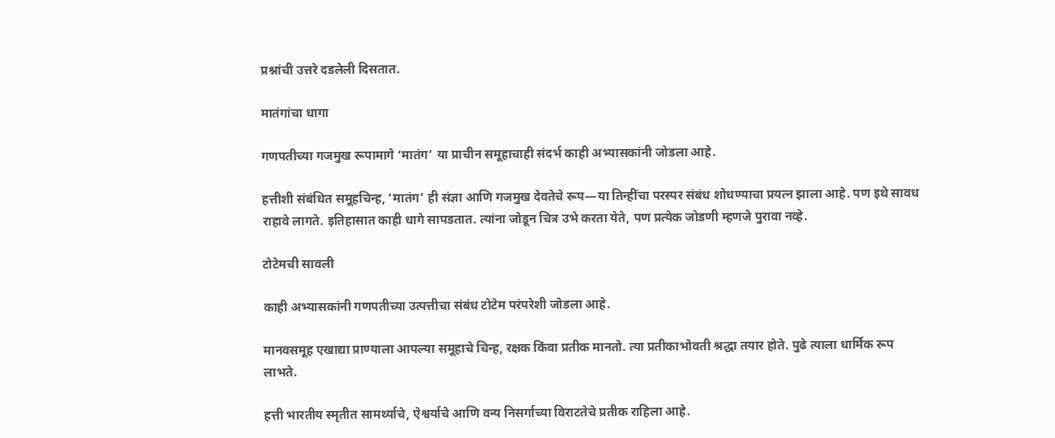प्रश्नांची उत्तरे दडलेली दिसतात.

मातंगांचा धागा

गणपतीच्या गजमुख रूपामागे ‘मातंग’ या प्राचीन समूहाचाही संदर्भ काही अभ्यासकांनी जोडला आहे.

हत्तीशी संबंधित समूहचिन्ह, ‘मातंग’ ही संज्ञा आणि गजमुख देवतेचे रूप—या तिन्हींचा परस्पर संबंध शोधण्याचा प्रयत्न झाला आहे. पण इथे सावध राहावे लागते. इतिहासात काही धागे सापडतात. त्यांना जोडून चित्र उभे करता येते, पण प्रत्येक जोडणी म्हणजे पुरावा नव्हे.

टोटेमची सावली

काही अभ्यासकांनी गणपतीच्या उत्पत्तीचा संबंध टोटेम परंपरेशी जोडला आहे.

मानवसमूह एखाद्या प्राण्याला आपल्या समूहाचे चिन्ह, रक्षक किंवा प्रतीक मानतो. त्या प्रतीकाभोवती श्रद्धा तयार होते. पुढे त्याला धार्मिक रूप लाभते.

हत्ती भारतीय स्मृतीत सामर्थ्याचे, ऐश्वर्याचे आणि वन्य निसर्गाच्या विराटतेचे प्रतीक राहिला आहे.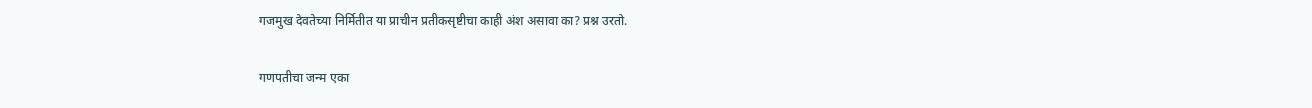गजमुख देवतेच्या निर्मितीत या प्राचीन प्रतीकसृष्टीचा काही अंश असावा का? प्रश्न उरतो.

गणपतीचा जन्म एका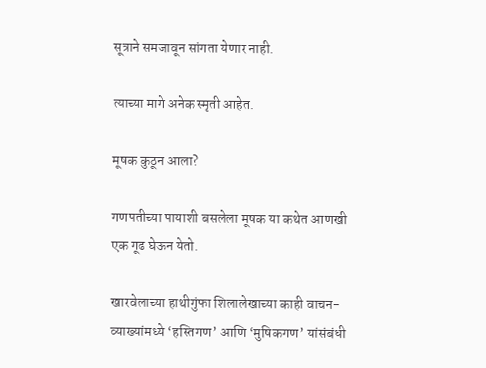सूत्राने समजावून सांगता येणार नाही.

त्याच्या मागे अनेक स्मृती आहेत.

मूषक कुठून आला?

गणपतीच्या पायाशी बसलेला मूषक या कथेत आणखी एक गूढ घेऊन येतो.

खारवेलाच्या हाथीगुंफा शिलालेखाच्या काही वाचन-व्याख्यांमध्ये ‘हस्तिगण’ आणि ‘मुषिकगण’ यांसंबंधी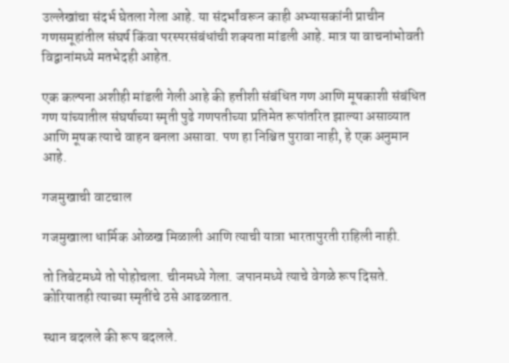उल्लेखांचा संदर्भ घेतला गेला आहे. या संदर्भांवरून काही अभ्यासकांनी प्राचीन गणसमूहांतील संघर्ष किंवा परस्परसंबंधांची शक्यता मांडली आहे. मात्र या वाचनांभोवती विद्वानांमध्ये मतभेदही आहेत.

एक कल्पना अशीही मांडली गेली आहे की हत्तीशी संबंधित गण आणि मूषकाशी संबंधित गण यांच्यातील संघर्षाच्या स्मृती पुढे गणपतीच्या प्रतिमेत रूपांतरित झाल्या असाव्यात आणि मूषक त्याचे वाहन बनला असावा. पण हा निश्चित पुरावा नाही, हे एक अनुमान आहे.

गजमुखाची वाटचाल

गजमुखाला धार्मिक ओळख मिळाली आणि त्याची यात्रा भारतापुरती राहिली नाही.

तो तिबेटमध्ये तो पोहोचला. चीनमध्ये गेला. जपानमध्ये त्याचे वेगळे रूप दिसते. कोरियातही त्याच्या स्मृतींचे ठसे आढळतात.

स्थान बदलले की रूप बदलले.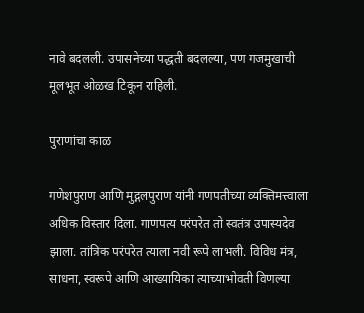नावे बदलली. उपासनेच्या पद्धती बदलल्या, पण गजमुखाची मूलभूत ओळख टिकून राहिली.

पुराणांचा काळ

गणेशपुराण आणि मुद्गलपुराण यांनी गणपतीच्या व्यक्तिमत्त्वाला अधिक विस्तार दिला. गाणपत्य परंपरेत तो स्वतंत्र उपास्यदेव झाला. तांत्रिक परंपरेत त्याला नवी रूपे लाभली. विविध मंत्र, साधना, स्वरूपे आणि आख्यायिका त्याच्याभोवती विणल्या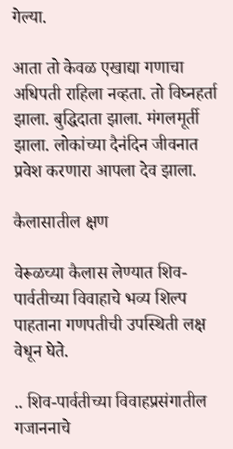गेल्या.

आता तो केवळ एखाद्या गणाचा अधिपती राहिला नव्हता. तो विघ्नहर्ता झाला. बुद्धिदाता झाला. मंगलमूर्ती झाला. लोकांच्या दैनंदिन जीवनात प्रवेश करणारा आपला देव झाला.

कैलासातील क्षण

वेरूळच्या कैलास लेण्यात शिव-पार्वतीच्या विवाहाचे भव्य शिल्प पाहताना गणपतीची उपस्थिती लक्ष वेधून घेते.

.. शिव-पार्वतीच्या विवाहप्रसंगातील गजाननाचे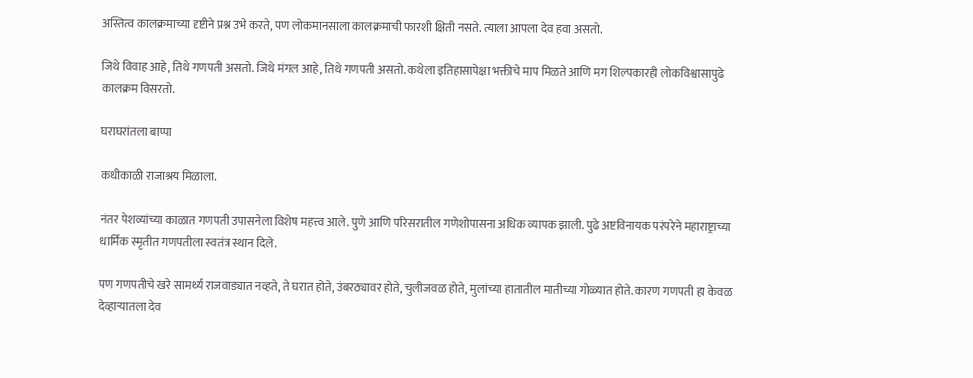अस्तित्व कालक्रमाच्या दृष्टीने प्रश्न उभे करते, पण लोकमानसाला कालक्रमाची फारशी क्षिती नसते. त्याला आपला देव हवा असतो.

जिथे विवाह आहे, तिथे गणपती असतो. जिथे मंगल आहे, तिथे गणपती असतो. कथेला इतिहासापेक्षा भक्तीचे माप मिळते आणि मग शिल्पकारही लोकविश्वासापुढे कालक्रम विसरतो.

घराघरांतला बाप्पा

कधीकाळी राजाश्रय मिळाला.

नंतर पेशव्यांच्या काळात गणपती उपासनेला विशेष महत्त्व आले. पुणे आणि परिसरातील गणेशोपासना अधिक व्यापक झाली. पुढे अष्टविनायक परंपरेने महाराष्ट्राच्या धार्मिक स्मृतीत गणपतीला स्वतंत्र स्थान दिले.

पण गणपतीचे खरे सामर्थ्य राजवाड्यात नव्हते, ते घरात होते, उंबरठ्यावर होते, चुलीजवळ होते, मुलांच्या हातातील मातीच्या गोळ्यात होते. कारण गणपती हा केवळ देव्हाऱ्यातला देव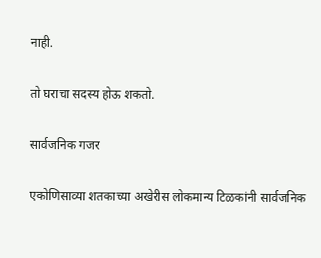नाही.

तो घराचा सदस्य होऊ शकतो.

सार्वजनिक गजर

एकोणिसाव्या शतकाच्या अखेरीस लोकमान्य टिळकांनी सार्वजनिक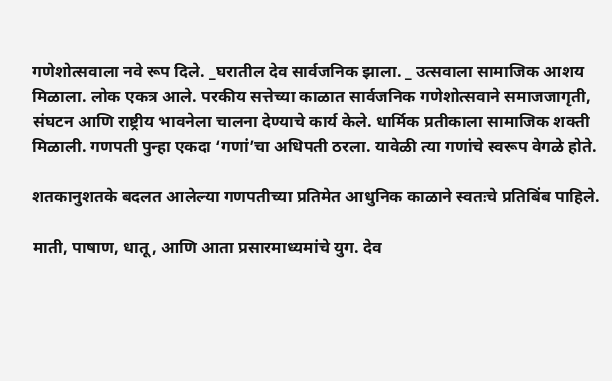गणेशोत्सवाला नवे रूप दिले. _घरातील देव सार्वजनिक झाला. _ उत्सवाला सामाजिक आशय मिळाला. लोक एकत्र आले. परकीय सत्तेच्या काळात सार्वजनिक गणेशोत्सवाने समाजजागृती, संघटन आणि राष्ट्रीय भावनेला चालना देण्याचे कार्य केले. धार्मिक प्रतीकाला सामाजिक शक्ती मिळाली. गणपती पुन्हा एकदा ‘गणां’चा अधिपती ठरला. यावेळी त्या गणांचे स्वरूप वेगळे होते.

शतकानुशतके बदलत आलेल्या गणपतीच्या प्रतिमेत आधुनिक काळाने स्वतःचे प्रतिबिंब पाहिले.

माती, पाषाण, धातू, आणि आता प्रसारमाध्यमांचे युग. देव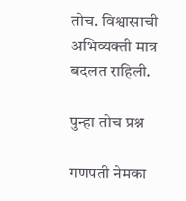तोच. विश्वासाची अभिव्यक्ती मात्र बदलत राहिली.

पुन्हा तोच प्रश्न

गणपती नेमका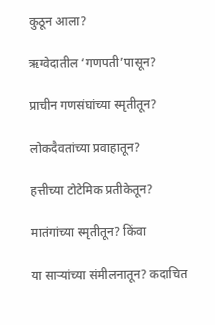कुठून आला?

ऋग्वेदातील ‘गणपती’पासून?

प्राचीन गणसंघांच्या स्मृतीतून?

लोकदैवतांच्या प्रवाहातून?

हत्तीच्या टोटेमिक प्रतीकेतून?

मातंगांच्या स्मृतीतून? किंवा

या साऱ्यांच्या संमीलनातून? कदाचित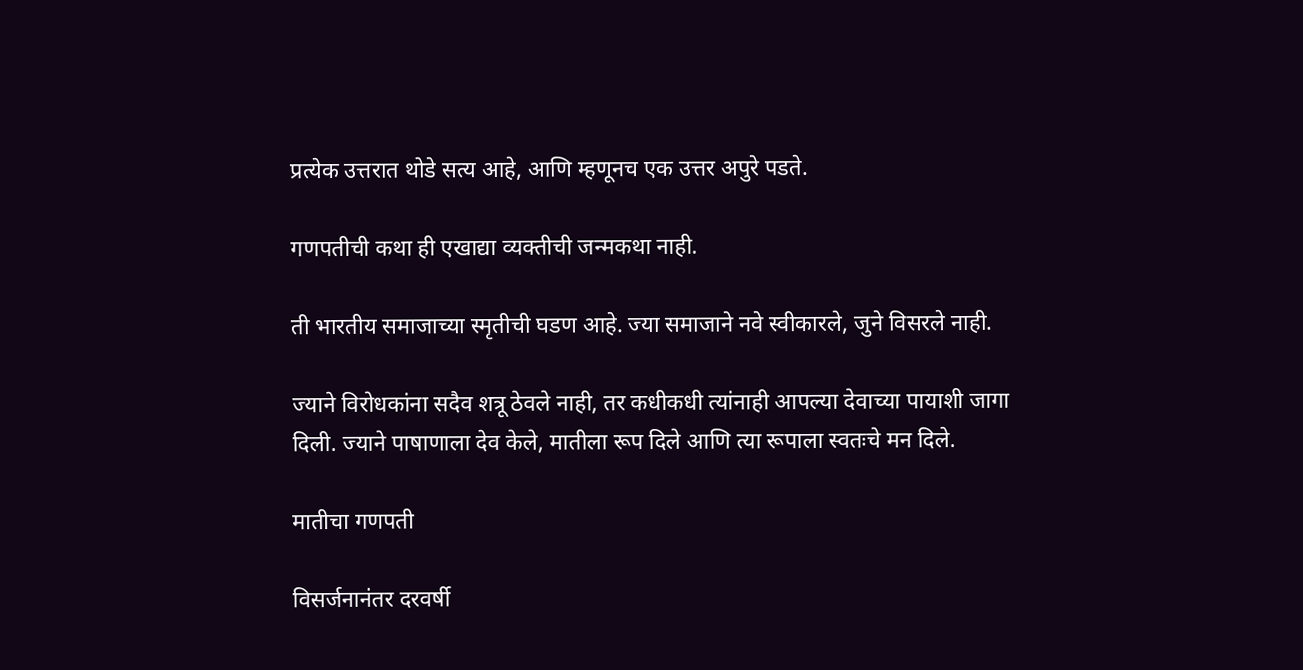प्रत्येक उत्तरात थोडे सत्य आहे, आणि म्हणूनच एक उत्तर अपुरे पडते.

गणपतीची कथा ही एखाद्या व्यक्तीची जन्मकथा नाही.

ती भारतीय समाजाच्या स्मृतीची घडण आहे. ज्या समाजाने नवे स्वीकारले, जुने विसरले नाही.

ज्याने विरोधकांना सदैव शत्रू ठेवले नाही, तर कधीकधी त्यांनाही आपल्या देवाच्या पायाशी जागा दिली. ज्याने पाषाणाला देव केले, मातीला रूप दिले आणि त्या रूपाला स्वतःचे मन दिले.

मातीचा गणपती

विसर्जनानंतर दरवर्षी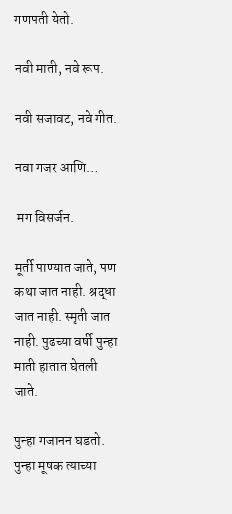गणपती येतो.

नवी माती, नवे रूप.

नवी सजावट, नवे गीत.

नवा गजर आणि…

 मग विसर्जन.

मूर्ती पाण्यात जाते, पण कथा जात नाही. श्रद्धा जात नाही. स्मृती जात नाही. पुढच्या वर्षी पुन्हा माती हातात घेतली जाते.

पुन्हा गजानन घडतो. पुन्हा मूषक त्याच्या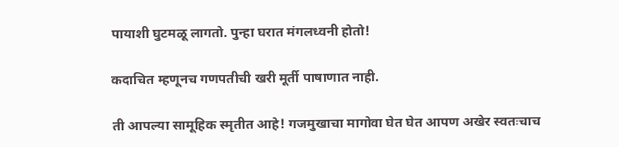पायाशी घुटमळू लागतो. पुन्हा घरात मंगलध्वनी होतो!

कदाचित म्हणूनच गणपतीची खरी मूर्ती पाषाणात नाही.

ती आपल्या सामूहिक स्मृतीत आहे! गजमुखाचा मागोवा घेत घेत आपण अखेर स्वतःचाच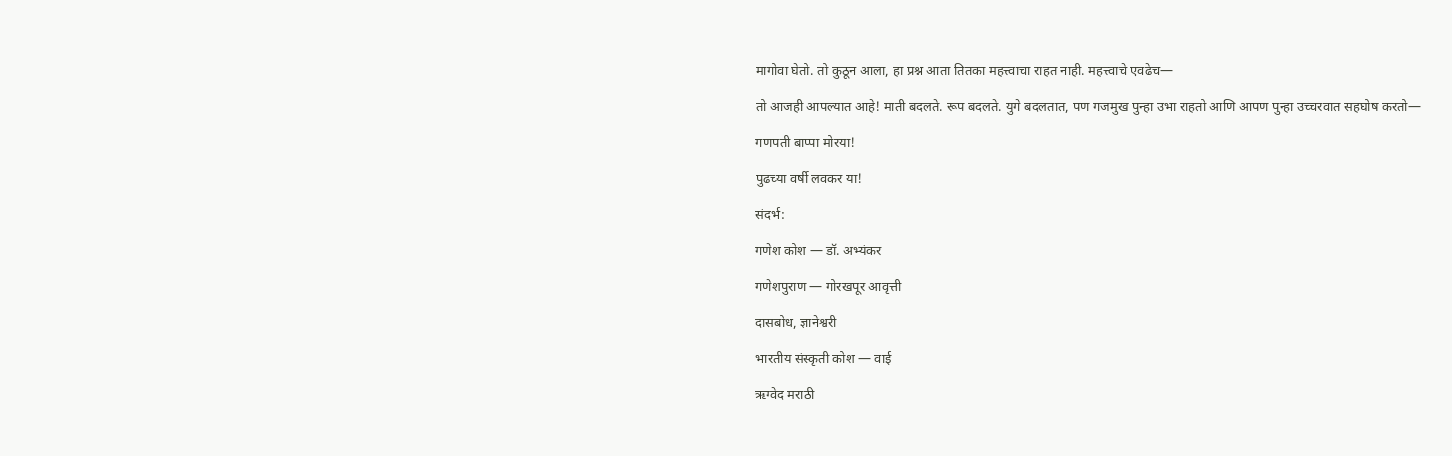मागोवा घेतो. तो कुठून आला, हा प्रश्न आता तितका महत्त्वाचा राहत नाही. महत्त्वाचे एवढेच—

तो आजही आपल्यात आहे! माती बदलते. रूप बदलते. युगे बदलतात, पण गजमुख पुन्हा उभा राहतो आणि आपण पुन्हा उच्चरवात सहघोष करतो—

गणपती बाप्पा मोरया!

पुढच्या वर्षी लवकर या!

संदर्भ:

गणेश कोश — डॉ. अभ्यंकर

गणेशपुराण — गोरखपूर आवृत्ती

दासबोध, ज्ञानेश्वरी

भारतीय संस्कृती कोश — वाई

ऋग्वेद मराठी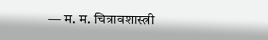— म. म. चित्रावशास्त्री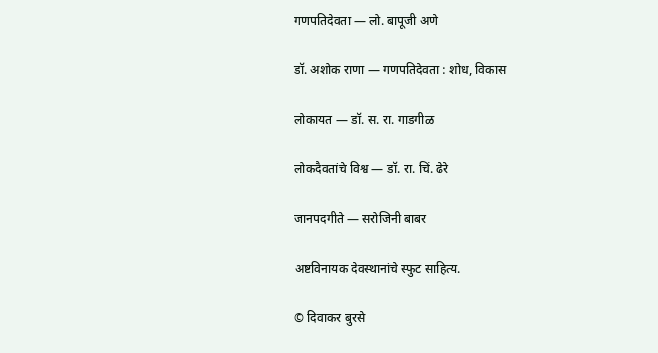गणपतिदेवता — लो. बापूजी अणे

डॉ. अशोक राणा — गणपतिदेवता : शोध, विकास

लोकायत — डॉ. स. रा. गाडगीळ

लोकदैवतांचे विश्व — डॉ. रा. चिं. ढेरे

जानपदगीते — सरोजिनी बाबर

अष्टविनायक देवस्थानांचे स्फुट साहित्य.

© दिवाकर बुरसे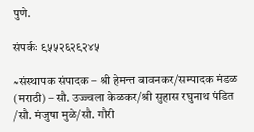पुणे.

संपर्कः ९५५२६२९२४५

≈संस्थापक संपादक – श्री हेमन्त बावनकर/सम्पादक मंडळ (मराठी) – सौ. उज्ज्वला केळकर/श्री सुहास रघुनाथ पंडित /सौ. मंजुषा मुळे/सौ. गौरी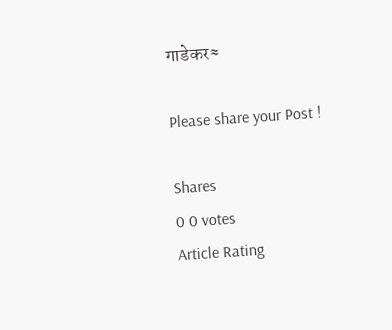गाडेकर≈

Please share your Post !

Shares
0 0 votes
Article Rating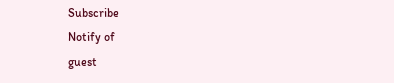Subscribe
Notify of
guest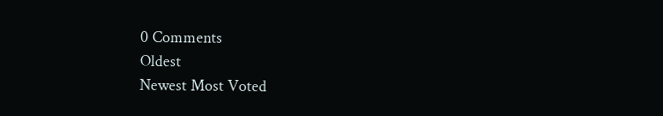0 Comments
Oldest
Newest Most Voted